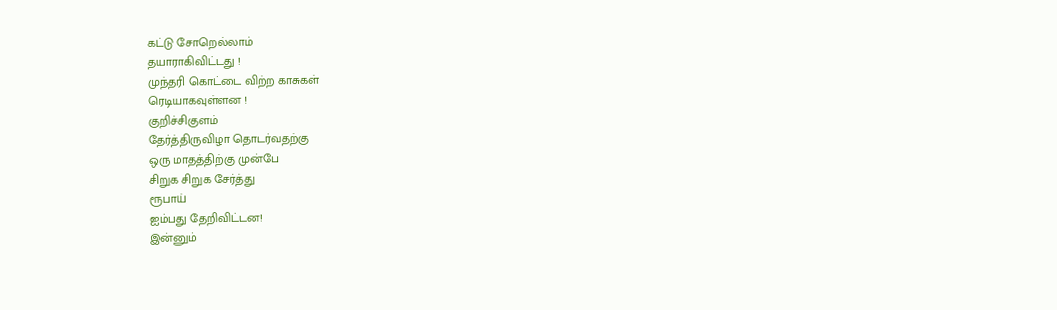கட்டு சோறெல்லாம்
தயாராகிவிட்டது !
முந்தரி கொட்டை விற்ற காசுகள்
ரெடியாகவுள்ளன !
குறிச்சிகுளம்
தேர்த்திருவிழா தொடர்வதற்கு
ஒரு மாதத்திற்கு முன்பே
சிறுக சிறுக சேர்த்து
ரூபாய்
ஐம்பது தேறிவிட்டன!
இன்னும்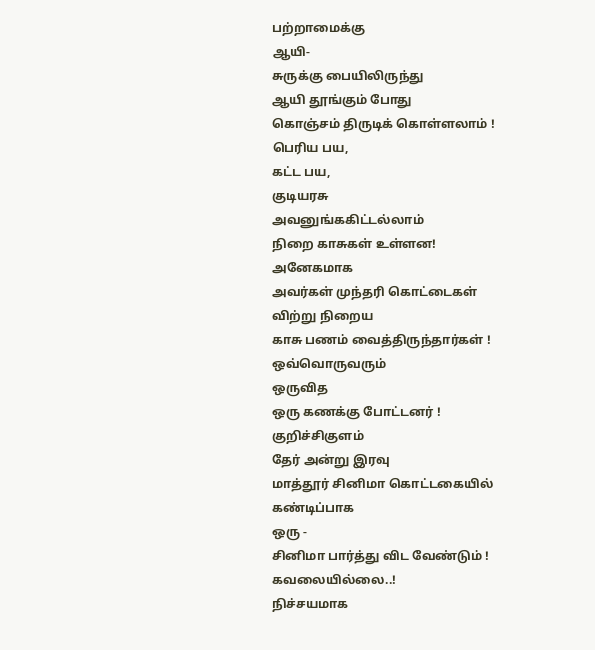பற்றாமைக்கு
ஆயி-
சுருக்கு பையிலிருந்து
ஆயி தூங்கும் போது
கொஞ்சம் திருடிக் கொள்ளலாம் !
பெரிய பய,
கட்ட பய,
குடியரசு
அவனுங்ககிட்டல்லாம்
நிறை காசுகள் உள்ளன!
அனேகமாக
அவர்கள் முந்தரி கொட்டைகள்
விற்று நிறைய
காசு பணம் வைத்திருந்தார்கள் !
ஒவ்வொருவரும்
ஒருவித
ஒரு கணக்கு போட்டனர் !
குறிச்சிகுளம்
தேர் அன்று இரவு
மாத்தூர் சினிமா கொட்டகையில்
கண்டிப்பாக
ஒரு -
சினிமா பார்த்து விட வேண்டும் !
கவலையில்லை..!
நிச்சயமாக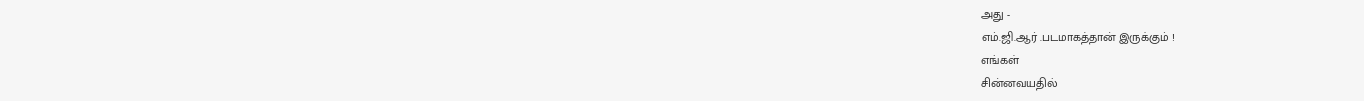அது -
எம்.ஜி.ஆர் .படமாகத்தான் இருக்கும் !
எங்கள்
சின்னவயதில்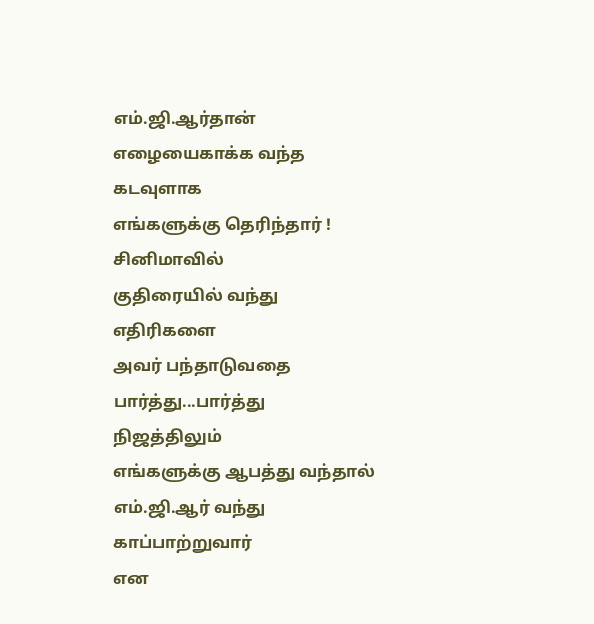எம்.ஜி.ஆர்தான்
எழையைகாக்க வந்த
கடவுளாக
எங்களுக்கு தெரிந்தார் !
சினிமாவில்
குதிரையில் வந்து
எதிரிகளை
அவர் பந்தாடுவதை பார்த்து...பார்த்து
நிஜத்திலும்
எங்களுக்கு ஆபத்து வந்தால்
எம்.ஜி.ஆர் வந்து காப்பாற்றுவார்
என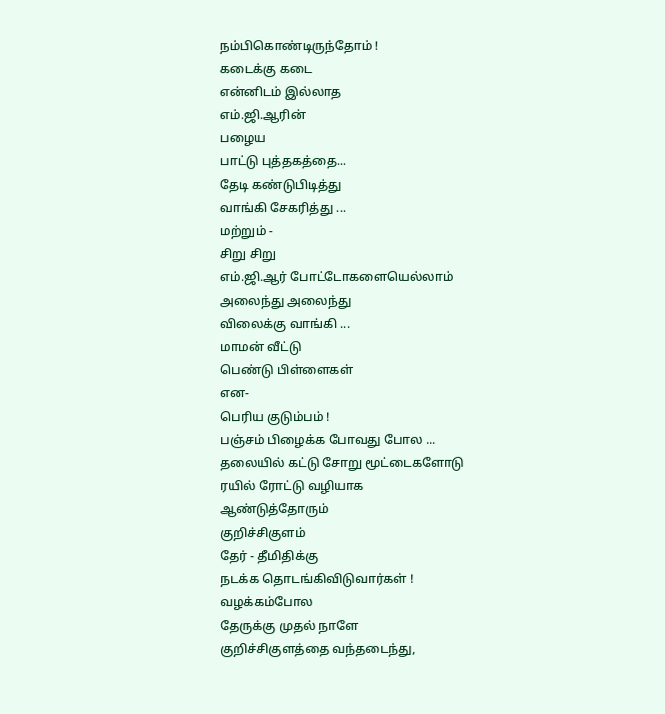நம்பிகொண்டிருந்தோம் !
கடைக்கு கடை
என்னிடம் இல்லாத
எம்.ஜி.ஆரின்
பழைய
பாட்டு புத்தகத்தை...
தேடி கண்டுபிடித்து
வாங்கி சேகரித்து ...
மற்றும் -
சிறு சிறு
எம்.ஜி.ஆர் போட்டோகளையெல்லாம்
அலைந்து அலைந்து
விலைக்கு வாங்கி ...
மாமன் வீட்டு
பெண்டு பிள்ளைகள்
என-
பெரிய குடும்பம் !
பஞ்சம் பிழைக்க போவது போல ...
தலையில் கட்டு சோறு மூட்டைகளோடு
ரயில் ரோட்டு வழியாக
ஆண்டுத்தோரும்
குறிச்சிகுளம்
தேர் - தீமிதிக்கு
நடக்க தொடங்கிவிடுவார்கள் !
வழக்கம்போல
தேருக்கு முதல் நாளே
குறிச்சிகுளத்தை வந்தடைந்து,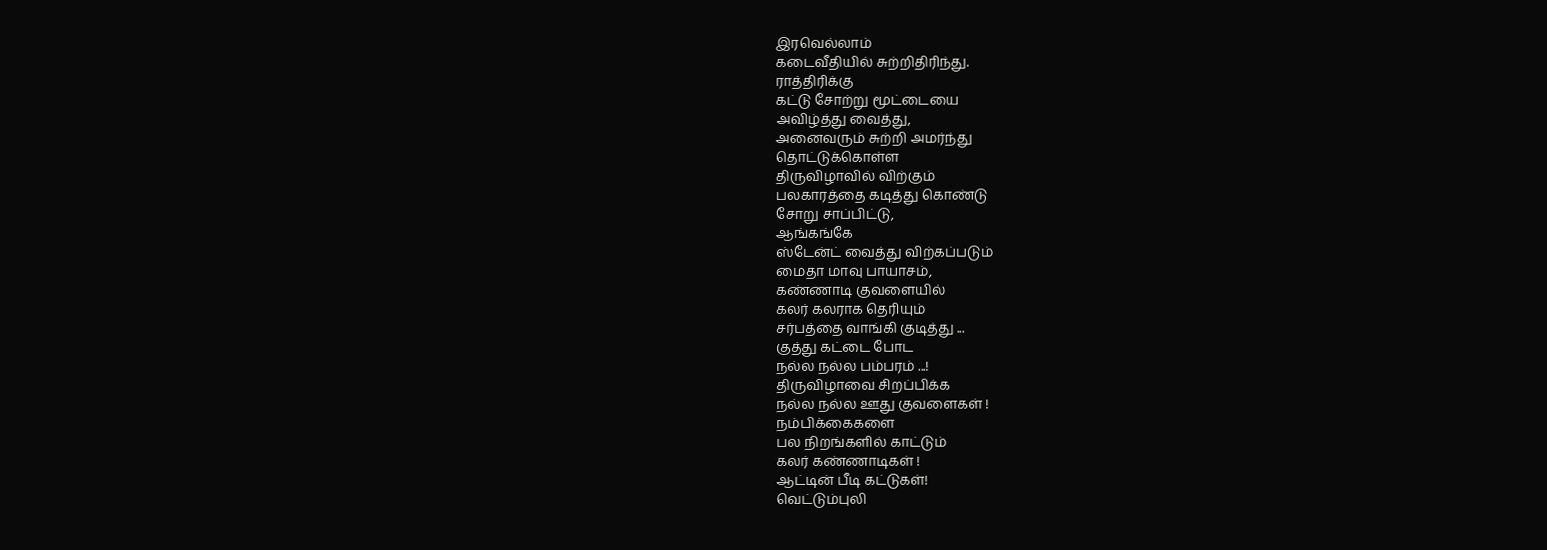இரவெல்லாம்
கடைவீதியில் சுற்றிதிரிந்து.
ராத்திரிக்கு
கட்டு சோற்று மூட்டையை
அவிழ்த்து வைத்து,
அனைவரும் சுற்றி அமர்ந்து
தொட்டுக்கொள்ள
திருவிழாவில் விற்கும்
பலகாரத்தை கடித்து கொண்டு
சோறு சாப்பிட்டு,
ஆங்கங்கே
ஸ்டேன்ட் வைத்து விற்கப்படும்
மைதா மாவு பாயாசம்,
கண்ணாடி குவளையில்
கலர் கலராக தெரியும்
சர்பத்தை வாங்கி குடித்து ...
குத்து கட்டை போட
நல்ல நல்ல பம்பரம் ...!
திருவிழாவை சிறப்பிக்க
நல்ல நல்ல ஊது குவளைகள் !
நம்பிக்கைகளை
பல நிறங்களில் காட்டும்
கலர் கண்ணாடிகள் !
ஆட்டின் பீடி கட்டுகள்!
வெட்டும்புலி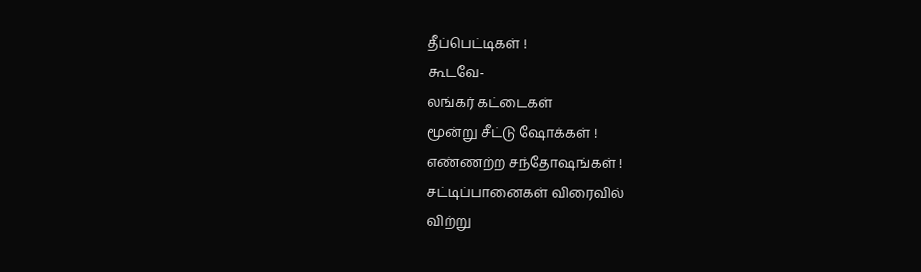தீப்பெட்டிகள் !
கூடவே-
லங்கர் கட்டைகள்
மூன்று சீட்டு ஷோக்கள் !
எண்ணற்ற சந்தோஷங்கள் !
சட்டிப்பானைகள் விரைவில்
விற்று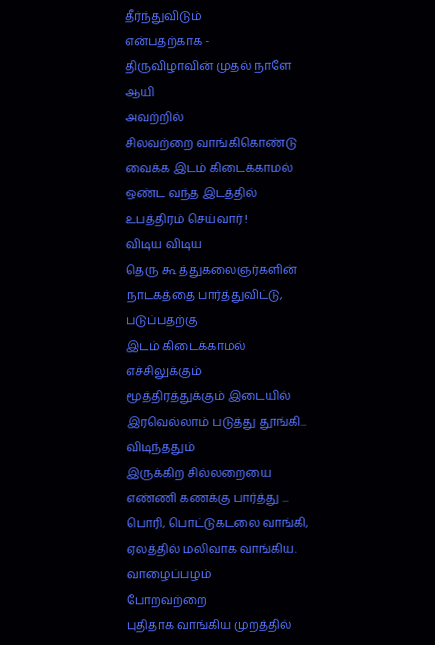தீர்ந்துவிடும்
என்பதற்காக -
திருவிழாவின் முதல் நாளே
ஆயி
அவற்றில்
சிலவற்றை வாங்கிகொண்டு
வைக்க இடம் கிடைக்காமல்
ஒண்ட வந்த இடத்தில்
உபத்திரம் செய்வார் !
விடிய விடிய
தெரு கூ த்துகலைஞர்களின்
நாடகத்தை பார்த்துவிட்டு,
படுப்பதற்கு
இடம் கிடைக்காமல்
எச்சிலுக்கும்
மூத்திரத்துக்கும் இடையில்
இரவெல்லாம் படுத்து தூங்கி...
விடிந்ததும்
இருக்கிற சில்லறையை
எண்ணி கணக்கு பார்த்து ...
பொரி, பொட்டுகடலை வாங்கி,
ஏலத்தில் மலிவாக வாங்கிய.
வாழைப்பழம்
போறவற்றை
புதிதாக வாங்கிய முறத்தில்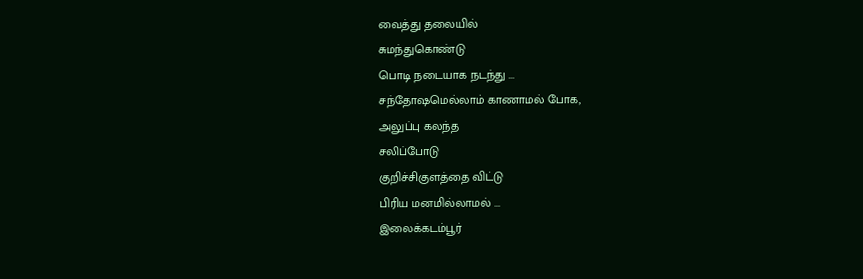வைத்து தலையில்
சுமந்துகொண்டு
பொடி நடையாக நடந்து ...
சந்தோஷமெல்லாம் காணாமல் போக,
அலுப்பு கலந்த
சலிப்போடு
குறிச்சிகுளத்தை விட்டு
பிரிய மனமில்லாமல் ...
இலைக்கடம்பூர்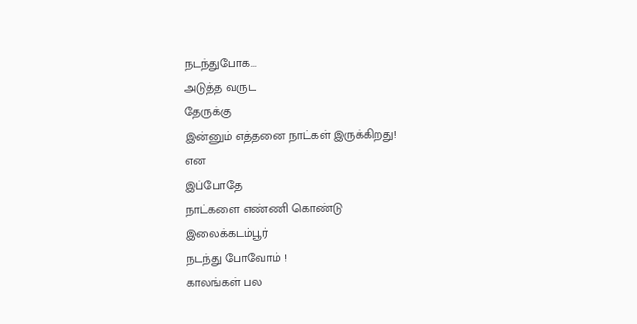நடந்துபோக...
அடுத்த வருட
தேருக்கு
இன்னும் எத்தனை நாட்கள் இருக்கிறது!
என
இப்போதே
நாட்களை எண்ணி கொண்டு
இலைக்கடம்பூர்
நடந்து போவோம் !
காலங்கள் பல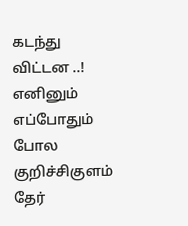கடந்து விட்டன ..!
எனினும்
எப்போதும் போல குறிச்சிகுளம்
தேர்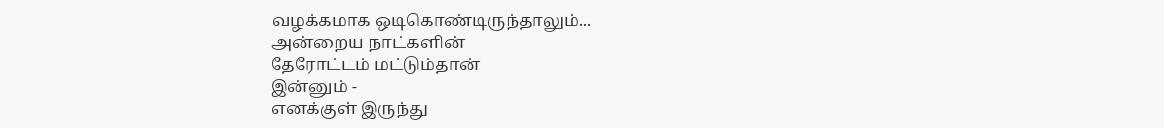வழக்கமாக ஒடிகொண்டிருந்தாலும்...
அன்றைய நாட்களின்
தேரோட்டம் மட்டும்தான்
இன்னும் -
எனக்குள் இருந்து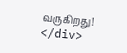வருகிறது!
</div>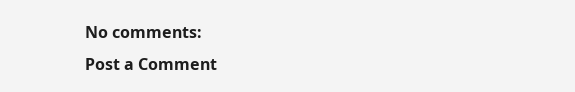No comments:
Post a Comment